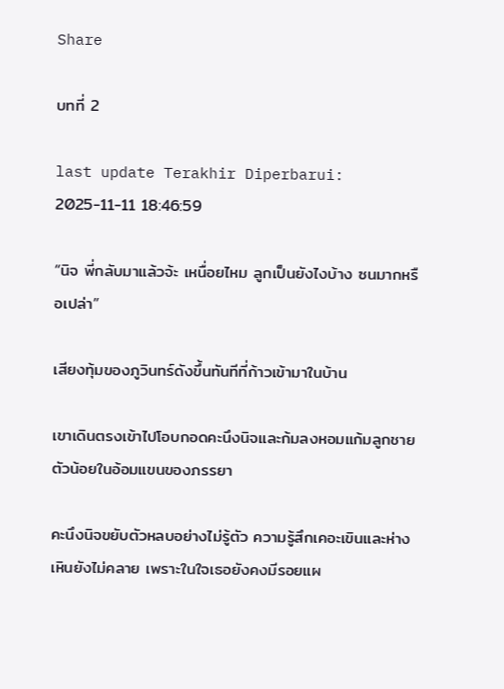Share

บทที่ 2

last update Terakhir Diperbarui: 2025-11-11 18:46:59

“นิจ พี่กลับมาแล้วจ้ะ เหนื่อยไหม ลูกเป็นยังไงบ้าง ซนมากหรือเปล่า”

เสียงทุ้มของภูวินทร์ดังขึ้นทันทีที่ก้าวเข้ามาในบ้าน

เขาเดินตรงเข้าไปโอบกอดคะนึงนิจและก้มลงหอมแก้มลูกชายตัวน้อยในอ้อมแขนของภรรยา

คะนึงนิจขยับตัวหลบอย่างไม่รู้ตัว ความรู้สึกเคอะเขินและห่างเหินยังไม่คลาย เพราะในใจเธอยังคงมีรอยแผ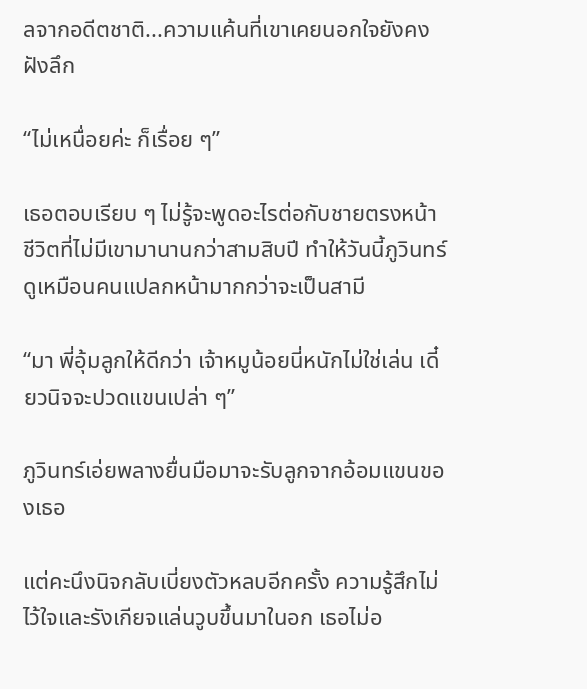ลจากอดีตชาติ...ความแค้นที่เขาเคยนอกใจยังคงฝังลึก

“ไม่เหนื่อยค่ะ ก็เรื่อย ๆ”

เธอตอบเรียบ ๆ ไม่รู้จะพูดอะไรต่อกับชายตรงหน้า ชีวิตที่ไม่มีเขามานานกว่าสามสิบปี ทำให้วันนี้ภูวินทร์ดูเหมือนคนแปลกหน้ามากกว่าจะเป็นสามี

“มา พี่อุ้มลูกให้ดีกว่า เจ้าหมูน้อยนี่หนักไม่ใช่เล่น เดี๋ยวนิจจะปวดแขนเปล่า ๆ”

ภูวินทร์เอ่ยพลางยื่นมือมาจะรับลูกจากอ้อมแขนของเธอ

แต่คะนึงนิจกลับเบี่ยงตัวหลบอีกครั้ง ความรู้สึกไม่ไว้ใจและรังเกียจแล่นวูบขึ้นมาในอก เธอไม่อ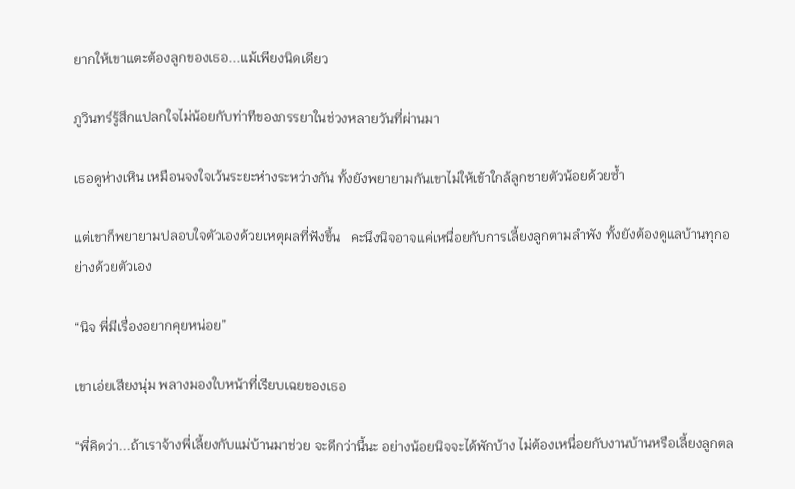ยากให้เขาแตะต้องลูกของเธอ...แม้เพียงนิดเดียว

ภูวินทร์รู้สึกแปลกใจไม่น้อยกับท่าทีของภรรยาในช่วงหลายวันที่ผ่านมา

เธอดูห่างเหิน เหมือนจงใจเว้นระยะห่างระหว่างกัน ทั้งยังพยายามกันเขาไม่ให้เข้าใกล้ลูกชายตัวน้อยด้วยซ้ำ

แต่เขาก็พยายามปลอบใจตัวเองด้วยเหตุผลที่ฟังขึ้น   คะนึงนิจอาจแค่เหนื่อยกับการเลี้ยงลูกตามลำพัง ทั้งยังต้องดูแลบ้านทุกอย่างด้วยตัวเอง

“นิจ พี่มีเรื่องอยากคุยหน่อย”

เขาเอ่ยเสียงนุ่ม พลางมองใบหน้าที่เรียบเฉยของเธอ

“พี่คิดว่า...ถ้าเราจ้างพี่เลี้ยงกับแม่บ้านมาช่วย จะดีกว่านี้นะ อย่างน้อยนิจจะได้พักบ้าง ไม่ต้องเหนื่อยกับงานบ้านหรือเลี้ยงลูกตล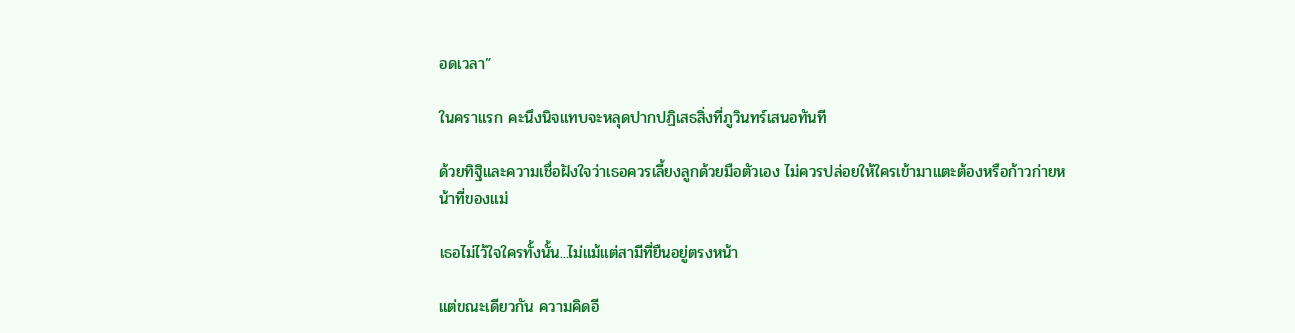อดเวลา”

ในคราแรก คะนึงนิจแทบจะหลุดปากปฏิเสธสิ่งที่ภูวินทร์เสนอทันที

ด้วยทิฐิและความเชื่อฝังใจว่าเธอควรเลี้ยงลูกด้วยมือตัวเอง ไม่ควรปล่อยให้ใครเข้ามาแตะต้องหรือก้าวก่ายหน้าที่ของแม่

เธอไม่ไว้ใจใครทั้งนั้น...ไม่แม้แต่สามีที่ยืนอยู่ตรงหน้า

แต่ขณะเดียวกัน ความคิดอี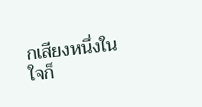กเสียงหนึ่งในใจก็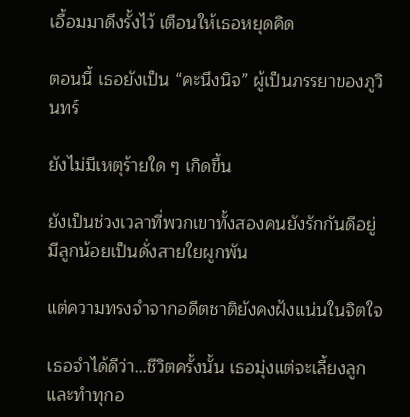เอื้อมมาดึงรั้งไว้ เตือนให้เธอหยุดคิด

ตอนนี้ เธอยังเป็น “คะนึงนิจ” ผู้เป็นภรรยาของภูวินทร์

ยังไม่มีเหตุร้ายใด ๆ เกิดขึ้น

ยังเป็นช่วงเวลาที่พวกเขาทั้งสองคนยังรักกันดีอยู่ มีลูกน้อยเป็นดั่งสายใยผูกพัน

แต่ความทรงจำจากอดีตชาติยังคงฝังแน่นในจิตใจ

เธอจำได้ดีว่า...ชีวิตครั้งนั้น เธอมุ่งแต่จะเลี้ยงลูกและทำทุกอ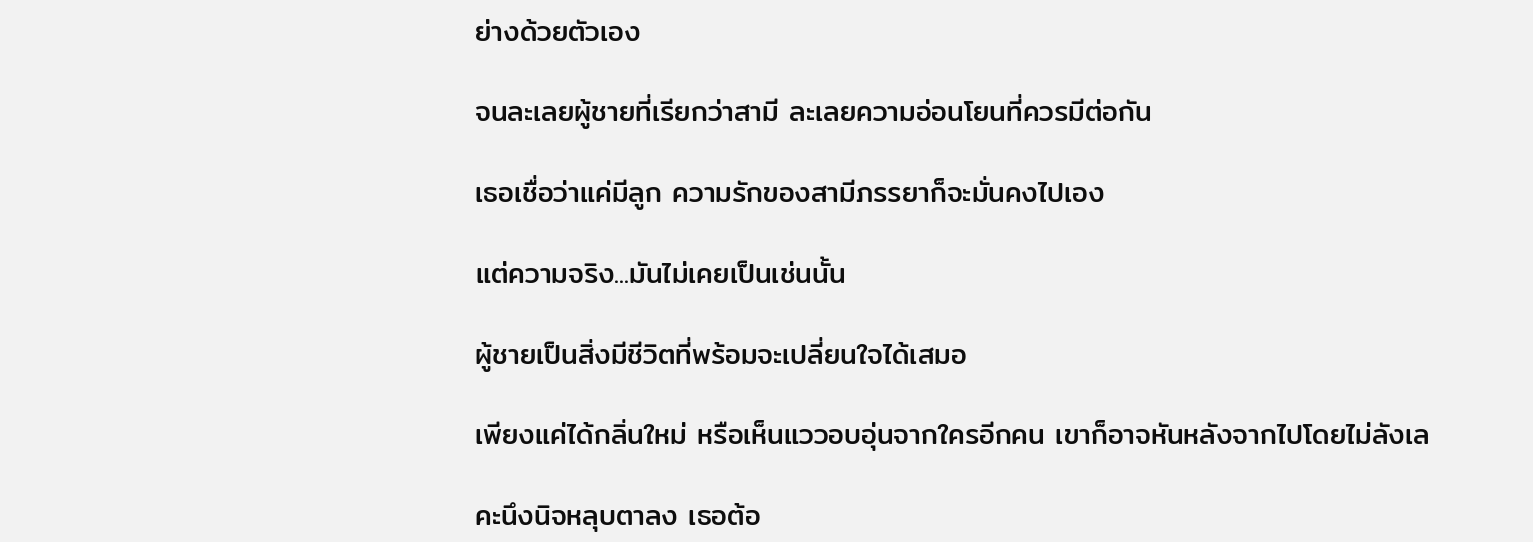ย่างด้วยตัวเอง

จนละเลยผู้ชายที่เรียกว่าสามี ละเลยความอ่อนโยนที่ควรมีต่อกัน

เธอเชื่อว่าแค่มีลูก ความรักของสามีภรรยาก็จะมั่นคงไปเอง

แต่ความจริง...มันไม่เคยเป็นเช่นนั้น

ผู้ชายเป็นสิ่งมีชีวิตที่พร้อมจะเปลี่ยนใจได้เสมอ

เพียงแค่ได้กลิ่นใหม่ หรือเห็นแววอบอุ่นจากใครอีกคน เขาก็อาจหันหลังจากไปโดยไม่ลังเล

คะนึงนิจหลุบตาลง เธอต้อ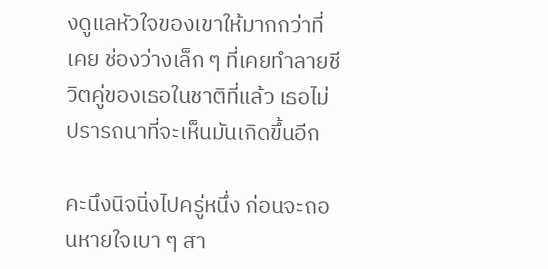งดูแลหัวใจของเขาให้มากกว่าที่เคย ช่องว่างเล็ก ๆ ที่เคยทำลายชีวิตคู่ของเธอในชาติที่แล้ว เธอไม่ปรารถนาที่จะเห็นมันเกิดขึ้นอีก

คะนึงนิจนิ่งไปครู่หนึ่ง ก่อนจะถอนหายใจเบา ๆ สา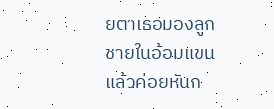ยตาเธอมองลูกชายในอ้อมแขนแล้วค่อยหันก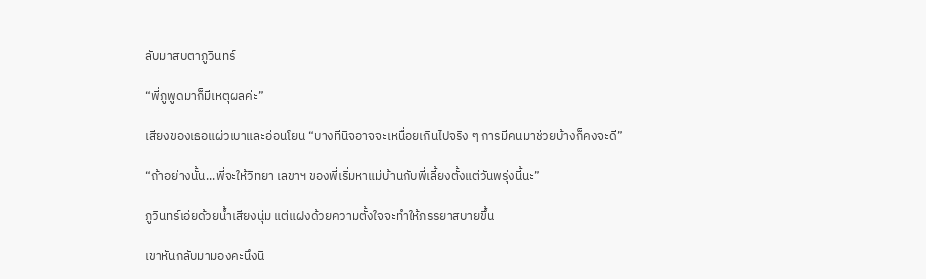ลับมาสบตาภูวินทร์

“พี่ภูพูดมาก็มีเหตุผลค่ะ”

เสียงของเธอแผ่วเบาและอ่อนโยน “บางทีนิจอาจจะเหนื่อยเกินไปจริง ๆ การมีคนมาช่วยบ้างก็คงจะดี”

“ถ้าอย่างนั้น...พี่จะให้วิทยา เลขาฯ ของพี่เริ่มหาแม่บ้านกับพี่เลี้ยงตั้งแต่วันพรุ่งนี้นะ”

ภูวินทร์เอ่ยด้วยน้ำเสียงนุ่ม แต่แฝงด้วยความตั้งใจจะทำให้ภรรยาสบายขึ้น

เขาหันกลับมามองคะนึงนิ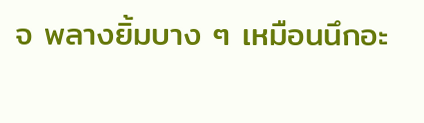จ พลางยิ้มบาง ๆ เหมือนนึกอะ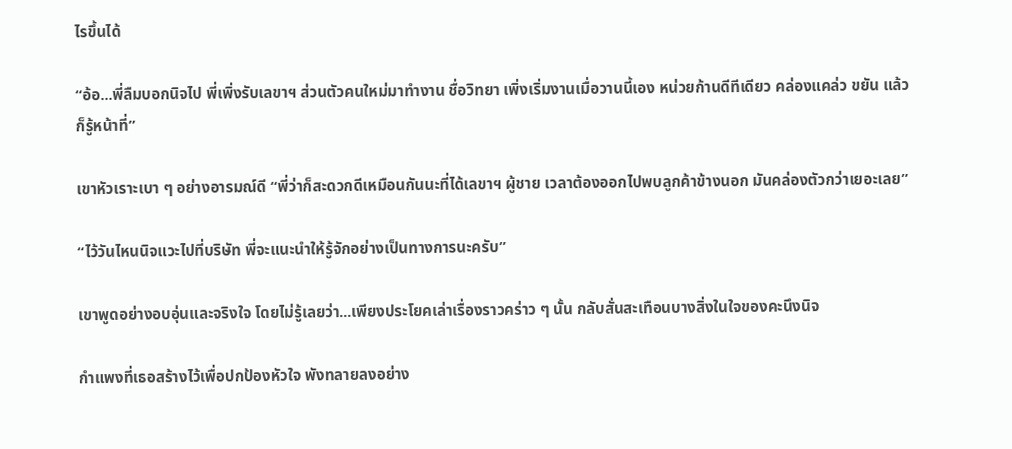ไรขึ้นได้

“อ้อ...พี่ลืมบอกนิจไป พี่เพิ่งรับเลขาฯ ส่วนตัวคนใหม่มาทำงาน ชื่อวิทยา เพิ่งเริ่มงานเมื่อวานนี้เอง หน่วยก้านดีทีเดียว คล่องแคล่ว ขยัน แล้วก็รู้หน้าที่”

เขาหัวเราะเบา ๆ อย่างอารมณ์ดี “พี่ว่าก็สะดวกดีเหมือนกันนะที่ได้เลขาฯ ผู้ชาย เวลาต้องออกไปพบลูกค้าข้างนอก มันคล่องตัวกว่าเยอะเลย”

“ไว้วันไหนนิจแวะไปที่บริษัท พี่จะแนะนำให้รู้จักอย่างเป็นทางการนะครับ”

เขาพูดอย่างอบอุ่นและจริงใจ โดยไม่รู้เลยว่า...เพียงประโยคเล่าเรื่องราวคร่าว ๆ นั้น กลับสั่นสะเทือนบางสิ่งในใจของคะนึงนิจ

กำแพงที่เธอสร้างไว้เพื่อปกป้องหัวใจ พังทลายลงอย่าง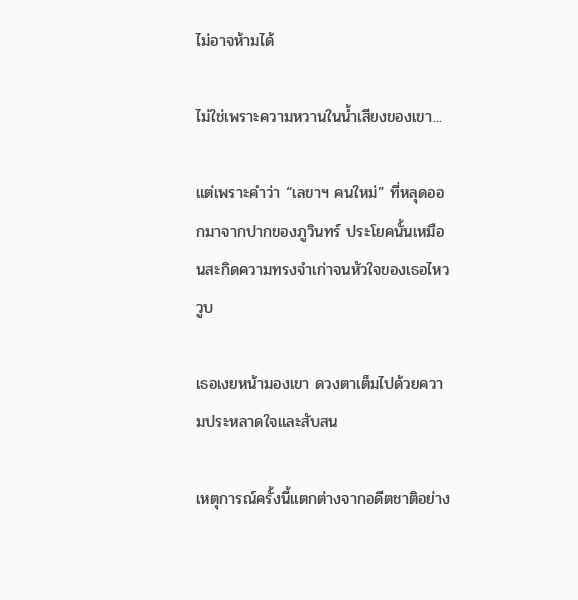ไม่อาจห้ามได้

ไม่ใช่เพราะความหวานในน้ำเสียงของเขา...

แต่เพราะคำว่า “เลขาฯ คนใหม่” ที่หลุดออกมาจากปากของภูวินทร์ ประโยคนั้นเหมือนสะกิดความทรงจำเก่าจนหัวใจของเธอไหววูบ

เธอเงยหน้ามองเขา ดวงตาเต็มไปด้วยความประหลาดใจและสับสน

เหตุการณ์ครั้งนี้แตกต่างจากอดีตชาติอย่าง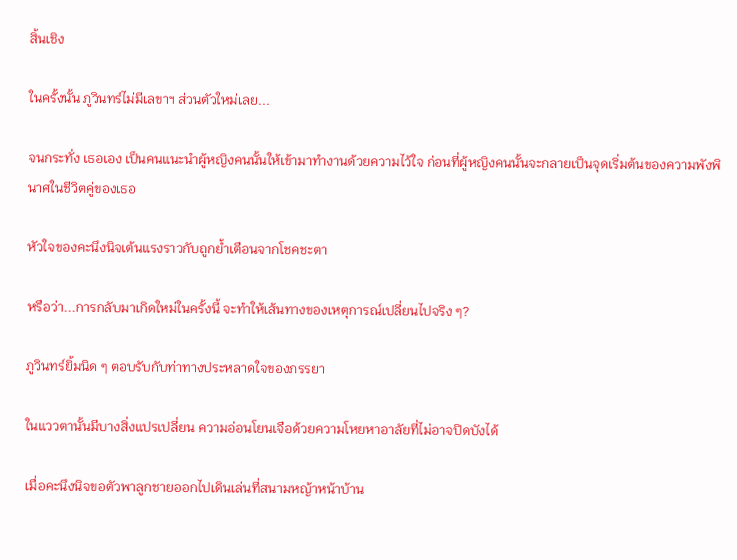สิ้นเชิง

ในครั้งนั้น ภูวินทร์ไม่มีเลขาฯ ส่วนตัวใหม่เลย...

จนกระทั่ง เธอเอง เป็นคนแนะนำผู้หญิงคนนั้นให้เข้ามาทำงานด้วยความไว้ใจ ก่อนที่ผู้หญิงคนนั้นจะกลายเป็นจุดเริ่มต้นของความพังพินาศในชีวิตคู่ของเธอ

หัวใจของคะนึงนิจเต้นแรงราวกับถูกย้ำเตือนจากโชคชะตา

หรือว่า...การกลับมาเกิดใหม่ในครั้งนี้ จะทำให้เส้นทางของเหตุการณ์เปลี่ยนไปจริง ๆ?

ภูวินทร์ยิ้มนิด ๆ ตอบรับกับท่าทางประหลาดใจของภรรยา

ในแววตานั้นมีบางสิ่งแปรเปลี่ยน ความอ่อนโยนเจือด้วยความโหยหาอาลัยที่ไม่อาจปิดบังได้

เมื่อคะนึงนิจขอตัวพาลูกชายออกไปเดินเล่นที่สนามหญ้าหน้าบ้าน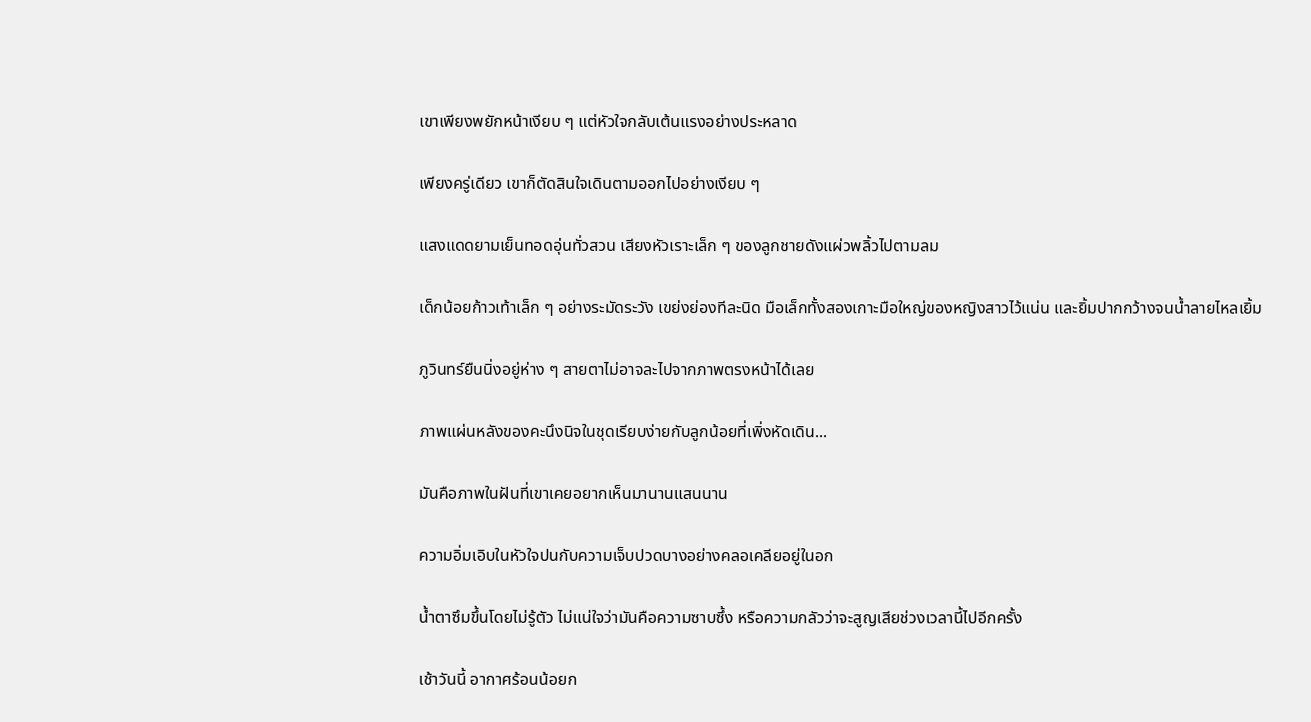เขาเพียงพยักหน้าเงียบ ๆ แต่หัวใจกลับเต้นแรงอย่างประหลาด

เพียงครู่เดียว เขาก็ตัดสินใจเดินตามออกไปอย่างเงียบ ๆ

แสงแดดยามเย็นทอดอุ่นทั่วสวน เสียงหัวเราะเล็ก ๆ ของลูกชายดังแผ่วพลิ้วไปตามลม

เด็กน้อยก้าวเท้าเล็ก ๆ อย่างระมัดระวัง เขย่งย่องทีละนิด มือเล็กทั้งสองเกาะมือใหญ่ของหญิงสาวไว้แน่น และยิ้มปากกว้างจนน้ำลายไหลเยิ้ม

ภูวินทร์ยืนนิ่งอยู่ห่าง ๆ สายตาไม่อาจละไปจากภาพตรงหน้าได้เลย

ภาพแผ่นหลังของคะนึงนิจในชุดเรียบง่ายกับลูกน้อยที่เพิ่งหัดเดิน...

มันคือภาพในฝันที่เขาเคยอยากเห็นมานานแสนนาน

ความอิ่มเอิบในหัวใจปนกับความเจ็บปวดบางอย่างคลอเคลียอยู่ในอก

น้ำตาซึมขึ้นโดยไม่รู้ตัว ไม่แน่ใจว่ามันคือความซาบซึ้ง หรือความกลัวว่าจะสูญเสียช่วงเวลานี้ไปอีกครั้ง

เช้าวันนี้ อากาศร้อนน้อยก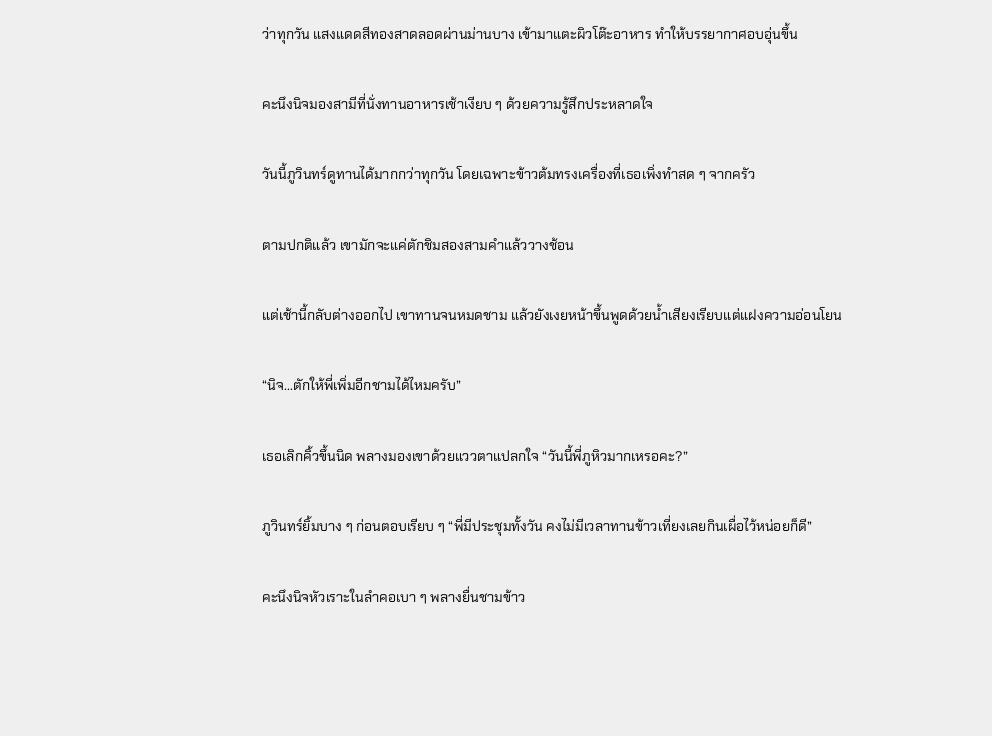ว่าทุกวัน แสงแดดสีทองสาดลอดผ่านม่านบาง เข้ามาแตะผิวโต๊ะอาหาร ทำให้บรรยากาศอบอุ่นขึ้น

คะนึงนิจมองสามีที่นั่งทานอาหารเช้าเงียบ ๆ ด้วยความรู้สึกประหลาดใจ

วันนี้ภูวินทร์ดูทานได้มากกว่าทุกวัน โดยเฉพาะข้าวต้มทรงเครื่องที่เธอเพิ่งทำสด ๆ จากครัว

ตามปกติแล้ว เขามักจะแค่ตักชิมสองสามคำแล้ววางช้อน

แต่เช้านี้กลับต่างออกไป เขาทานจนหมดชาม แล้วยังเงยหน้าขึ้นพูดด้วยน้ำเสียงเรียบแต่แฝงความอ่อนโยน

“นิจ...ตักให้พี่เพิ่มอีกชามได้ไหมครับ”

เธอเลิกคิ้วขึ้นนิด พลางมองเขาด้วยแววตาแปลกใจ “วันนี้พี่ภูหิวมากเหรอคะ?”

ภูวินทร์ยิ้มบาง ๆ ก่อนตอบเรียบ ๆ “พี่มีประชุมทั้งวัน คงไม่มีเวลาทานข้าวเที่ยงเลยกินเผื่อไว้หน่อยก็ดี”

คะนึงนิจหัวเราะในลำคอเบา ๆ พลางยื่นชามข้าว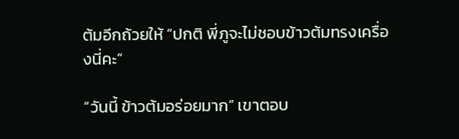ต้มอีกถ้วยให้ “ปกติ พี่ภูจะไม่ชอบข้าวต้มทรงเครื่องนี่คะ”

“วันนี้ ข้าวต้มอร่อยมาก” เขาตอบ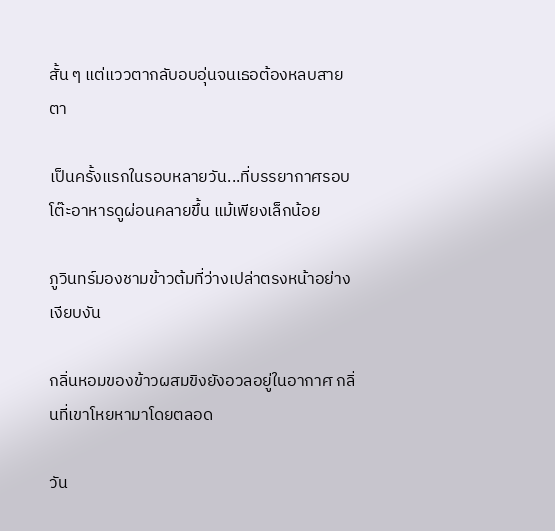สั้น ๆ แต่แววตากลับอบอุ่นจนเธอต้องหลบสายตา

เป็นครั้งแรกในรอบหลายวัน...ที่บรรยากาศรอบโต๊ะอาหารดูผ่อนคลายขึ้น แม้เพียงเล็กน้อย

ภูวินทร์มองชามข้าวต้มที่ว่างเปล่าตรงหน้าอย่างเงียบงัน

กลิ่นหอมของข้าวผสมขิงยังอวลอยู่ในอากาศ กลิ่นที่เขาโหยหามาโดยตลอด

วัน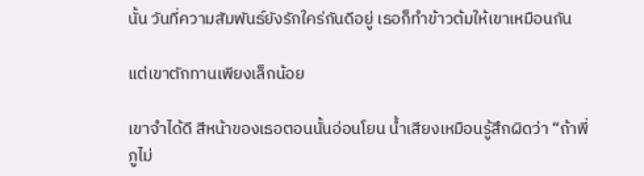นั้น วันที่ความสัมพันธ์ยังรักใคร่กันดีอยู่ เธอก็ทำข้าวต้มให้เขาเหมือนกัน

แต่เขาตักทานเพียงเล็กน้อย

เขาจำได้ดี สีหน้าของเธอตอนนั้นอ่อนโยน น้ำเสียงเหมือนรู้สึกผิดว่า “ถ้าพี่ภูไม่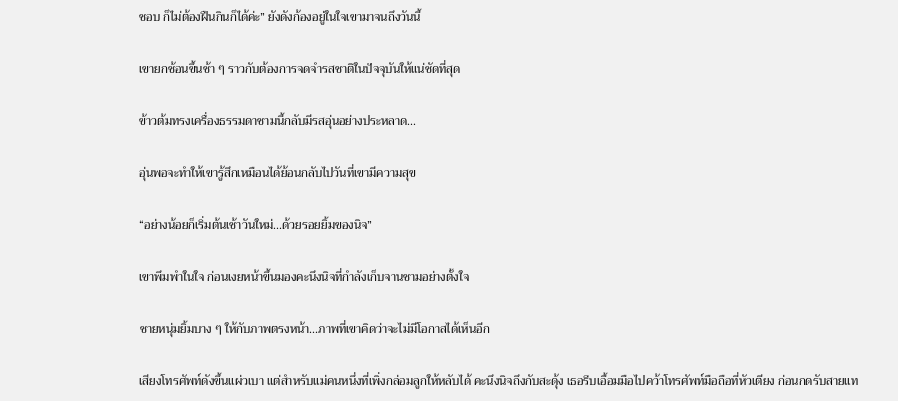ชอบ ก็ไม่ต้องฝืนกินก็ได้ค่ะ” ยังดังก้องอยู่ในใจเขามาจนถึงวันนี้

เขายกช้อนขึ้นช้า ๆ ราวกับต้องการจดจำรสชาติในปัจจุบันให้แน่ชัดที่สุด

ข้าวต้มทรงเครื่องธรรมดาชามนี้กลับมีรสอุ่นอย่างประหลาด...

อุ่นพอจะทำให้เขารู้สึกเหมือนได้ย้อนกลับไปวันที่เขามีความสุข

“อย่างน้อยก็เริ่มต้นเช้าวันใหม่...ด้วยรอยยิ้มของนิจ”

เขาพึมพำในใจ ก่อนเงยหน้าขึ้นมองคะนึงนิจที่กำลังเก็บจานชามอย่างตั้งใจ

ชายหนุ่มยิ้มบาง ๆ ให้กับภาพตรงหน้า...ภาพที่เขาคิดว่าจะไม่มีโอกาสได้เห็นอีก

เสียงโทรศัพท์ดังขึ้นแผ่วเบา แต่สำหรับแม่คนหนึ่งที่เพิ่งกล่อมลูกให้หลับได้ คะนึงนิจถึงกับสะดุ้ง เธอรีบเอื้อมมือไปคว้าโทรศัพท์มือถือที่หัวเตียง ก่อนกดรับสายแท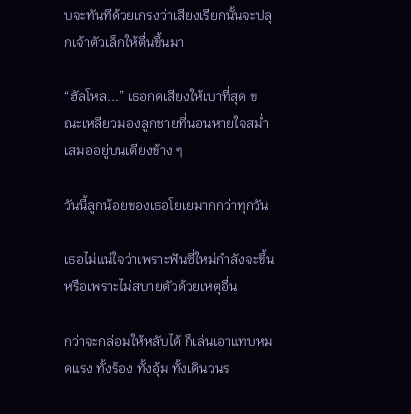บจะทันทีด้วยเกรงว่าเสียงเรียกนั้นจะปลุกเจ้าตัวเล็กให้ตื่นขึ้นมา

“ฮัลโหล...” เธอกดเสียงให้เบาที่สุด ขณะเหลียวมองลูกชายที่นอนหายใจสม่ำเสมออยู่บนเตียงข้าง ๆ

วันนี้ลูกน้อยของเธอโยเยมากกว่าทุกวัน

เธอไม่แน่ใจว่าเพราะฟันซี่ใหม่กำลังจะขึ้น หรือเพราะไม่สบายตัวด้วยเหตุอื่น

กว่าจะกล่อมให้หลับได้ ก็เล่นเอาแทบหมดแรง ทั้งร้อง ทั้งอุ้ม ทั้งเดินวนร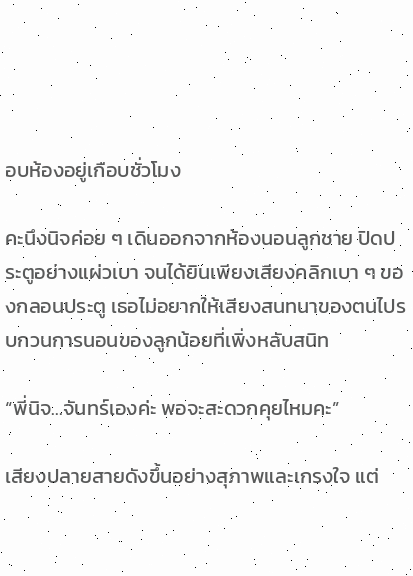อบห้องอยู่เกือบชั่วโมง

คะนึงนิจค่อย ๆ เดินออกจากห้องนอนลูกชาย ปิดประตูอย่างแผ่วเบา จนได้ยินเพียงเสียงคลิกเบา ๆ ของกลอนประตู เธอไม่อยากให้เสียงสนทนาของตนไปรบกวนการนอนของลูกน้อยที่เพิ่งหลับสนิท

“พี่นิจ...จันทร์เองค่ะ พอจะสะดวกคุยไหมคะ”

เสียงปลายสายดังขึ้นอย่างสุภาพและเกรงใจ แต่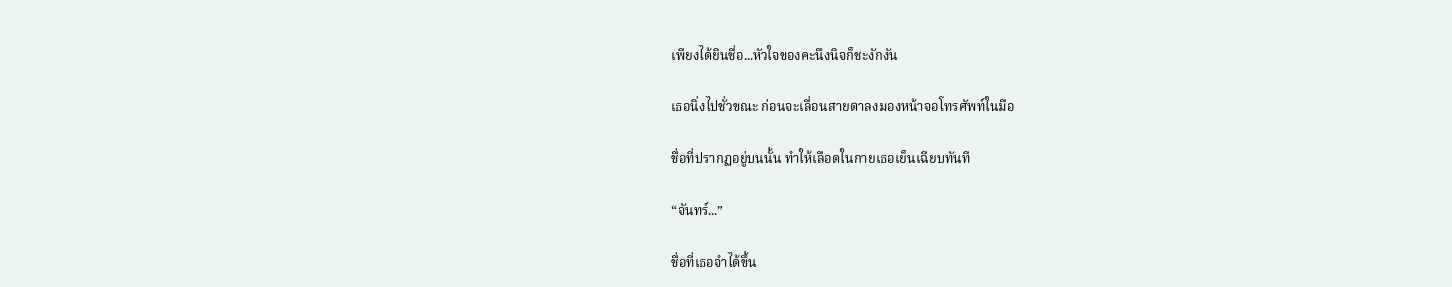เพียงได้ยินชื่อ...หัวใจของคะนึงนิจก็ชะงักงัน

เธอนิ่งไปชั่วขณะ ก่อนจะเลื่อนสายตาลงมองหน้าจอโทรศัพท์ในมือ

ชื่อที่ปรากฏอยู่บนนั้น ทำให้เลือดในกายเธอเย็นเฉียบทันที

“จันทร์...”

ชื่อที่เธอจำได้ขึ้น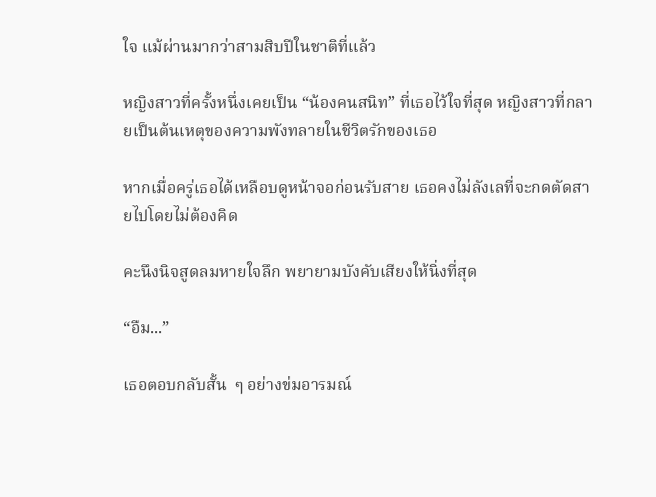ใจ แม้ผ่านมากว่าสามสิบปีในชาติที่แล้ว

หญิงสาวที่ครั้งหนึ่งเคยเป็น “น้องคนสนิท” ที่เธอไว้ใจที่สุด หญิงสาวที่กลายเป็นต้นเหตุของความพังทลายในชีวิตรักของเธอ

หากเมื่อครู่เธอได้เหลือบดูหน้าจอก่อนรับสาย เธอคงไม่ลังเลที่จะกดตัดสายไปโดยไม่ต้องคิด

คะนึงนิจสูดลมหายใจลึก พยายามบังคับเสียงให้นิ่งที่สุด

“อืม...”

เธอตอบกลับสั้น  ๆ อย่างข่มอารมณ์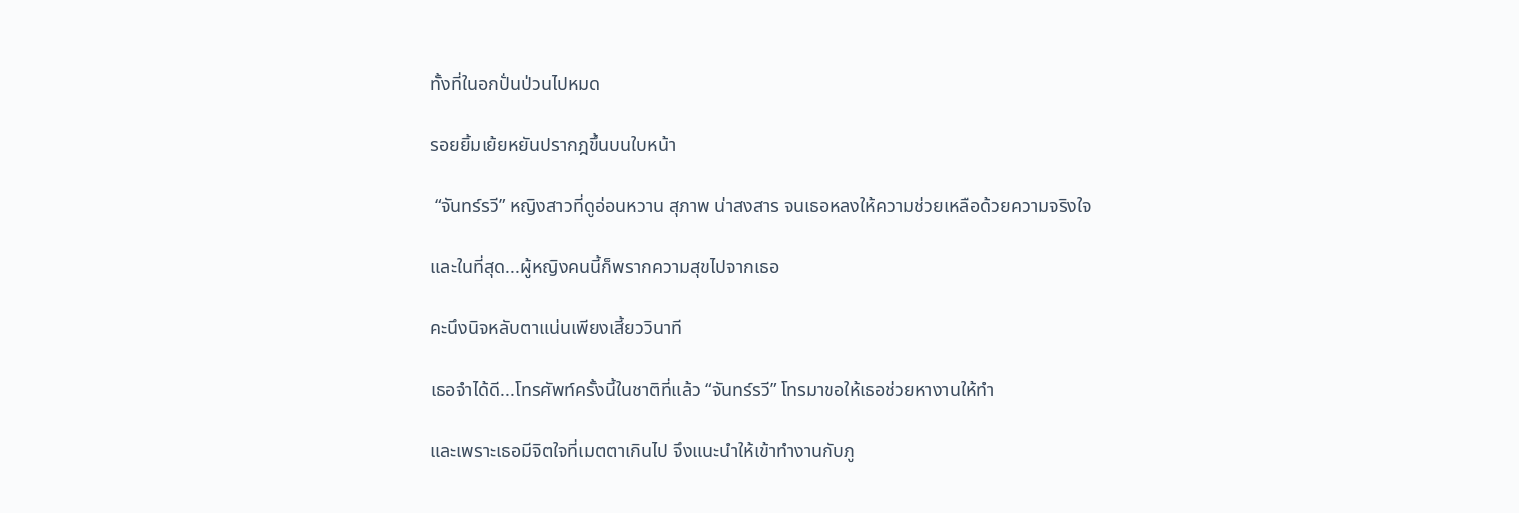ทั้งที่ในอกปั่นป่วนไปหมด

รอยยิ้มเย้ยหยันปรากฎขึ้นบนใบหน้า

 “จันทร์รวี” หญิงสาวที่ดูอ่อนหวาน สุภาพ น่าสงสาร จนเธอหลงให้ความช่วยเหลือด้วยความจริงใจ

และในที่สุด...ผู้หญิงคนนี้ก็พรากความสุขไปจากเธอ

คะนึงนิจหลับตาแน่นเพียงเสี้ยววินาที

เธอจำได้ดี...โทรศัพท์ครั้งนี้ในชาติที่แล้ว “จันทร์รวี” โทรมาขอให้เธอช่วยหางานให้ทำ

และเพราะเธอมีจิตใจที่เมตตาเกินไป จึงแนะนำให้เข้าทำงานกับภู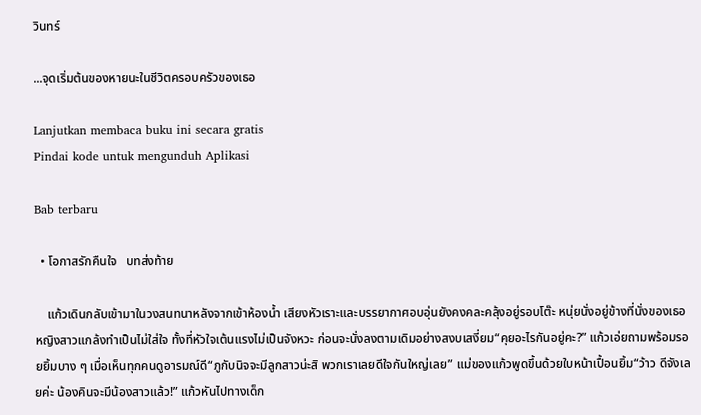วินทร์

...จุดเริ่มต้นของหายนะในชีวิตครอบครัวของเธอ

Lanjutkan membaca buku ini secara gratis
Pindai kode untuk mengunduh Aplikasi

Bab terbaru

  • โอกาสรักคืนใจ   บทส่งท้าย

    แก้วเดินกลับเข้ามาในวงสนทนาหลังจากเข้าห้องน้ำ เสียงหัวเราะและบรรยากาศอบอุ่นยังคงคละคลุ้งอยู่รอบโต๊ะ หนุ่ยนั่งอยู่ข้างที่นั่งของเธอ หญิงสาวแกล้งทำเป็นไม่ใส่ใจ ทั้งที่หัวใจเต้นแรงไม่เป็นจังหวะ ก่อนจะนั่งลงตามเดิมอย่างสงบเสงี่ยม“คุยอะไรกันอยู่คะ?” แก้วเอ่ยถามพร้อมรอยยิ้มบาง ๆ เมื่อเห็นทุกคนดูอารมณ์ดี“ภูกับนิจจะมีลูกสาวน่ะสิ พวกเราเลยดีใจกันใหญ่เลย” แม่ของแก้วพูดขึ้นด้วยใบหน้าเปื้อนยิ้ม“ว้าว ดีจังเลยค่ะ น้องคินจะมีน้องสาวแล้ว!” แก้วหันไปทางเด็ก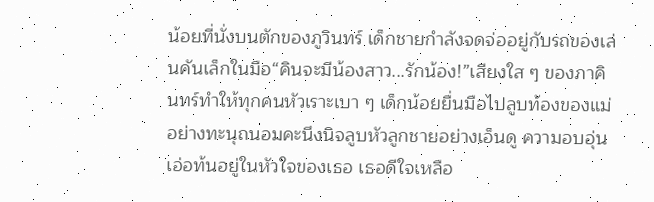น้อยที่นั่งบนตักของภูวินทร์ เด็กชายกำลังจดจ่ออยู่กับรถของเล่นคันเล็กในมือ“คินจะมีน้องสาว...รักน้อง!”เสียงใส ๆ ของภาคินทร์ทำให้ทุกคนหัวเราะเบา ๆ เด็กน้อยยื่นมือไปลูบท้องของแม่อย่างทะนุถนอมคะนึงนิจลูบหัวลูกชายอย่างเอ็นดู ความอบอุ่นเอ่อท้นอยู่ในหัวใจของเธอ เธอดีใจเหลือ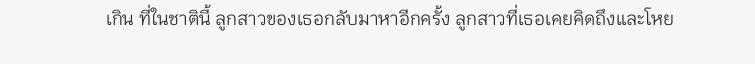เกิน ที่ในชาตินี้ ลูกสาวของเธอกลับมาหาอีกครั้ง ลูกสาวที่เธอเคยคิดถึงและโหย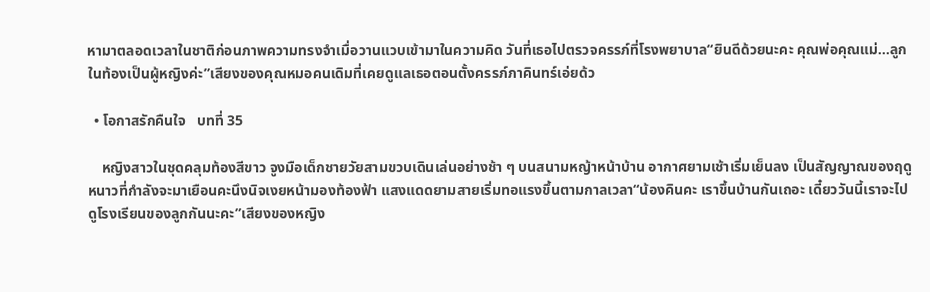หามาตลอดเวลาในชาติก่อนภาพความทรงจำเมื่อวานแวบเข้ามาในความคิด วันที่เธอไปตรวจครรภ์ที่โรงพยาบาล“ยินดีด้วยนะคะ คุณพ่อคุณแม่...ลูกในท้องเป็นผู้หญิงค่ะ”เสียงของคุณหมอคนเดิมที่เคยดูแลเธอตอนตั้งครรภ์ภาคินทร์เอ่ยด้ว

  • โอกาสรักคืนใจ   บทที่ 35

    หญิงสาวในชุดคลุมท้องสีขาว จูงมือเด็กชายวัยสามขวบเดินเล่นอย่างช้า ๆ บนสนามหญ้าหน้าบ้าน อากาศยามเช้าเริ่มเย็นลง เป็นสัญญาณของฤดูหนาวที่กำลังจะมาเยือนคะนึงนิจเงยหน้ามองท้องฟ้า แสงแดดยามสายเริ่มทอแรงขึ้นตามกาลเวลา“น้องคินคะ เราขึ้นบ้านกันเถอะ เดี๋ยววันนี้เราจะไปดูโรงเรียนของลูกกันนะคะ”เสียงของหญิง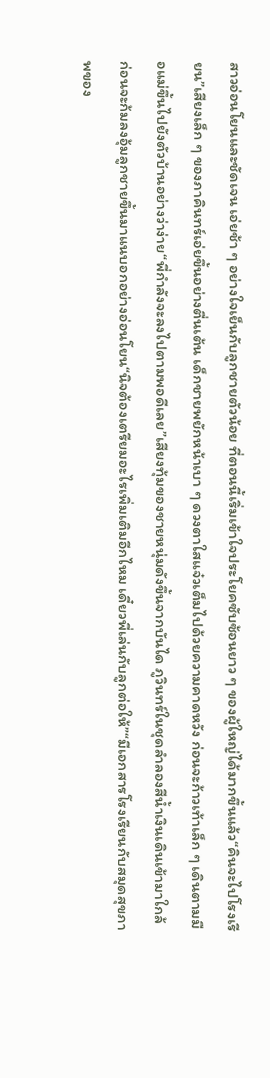สาวอ่อนโยนและชัดเจน เอ่ยช้า ๆ อย่างใจเย็นกับลูกชายตัวน้อย ที่ตอนนี้เริ่มเข้าใจประโยคซับซ้อนยาว ๆ ของผู้ใหญ่ได้มากขึ้นแล้ว“คินจะไปโรงเรียน”เสียงเล็ก ๆ ของภาคินทร์เอ่ยขึ้นอย่างตื่นเต้น เด็กชายพยักหน้าเบา ๆ ดวงตาใสแจ๋วเต็มไปด้วยความคาดหวัง ก่อนจะก้าวเท้าเล็ก ๆ เดินตามมือแม่ขึ้นไปยังตัวบ้านอย่างว่าง่าย“พี่กำลังจะลงไปตามพอดีเลย”เสียงทุ้มของชายหนุ่มดังขึ้นจากบันได ภูวินทร์ในชุดลำลองสีน้ำเงินเดินเข้ามาใกล้ ก่อนจะก้มลงอุ้มลูกชายขึ้นมาแนบอกอย่างอ่อนโยน“นิจต้องเตรียมอะไรเพิ่มเติมอีกไหม เดี๋ยวพี่เล่นกับลูกต่อให้”“มีเอกสารโรงเรียนกับสมุดสุขภาพของ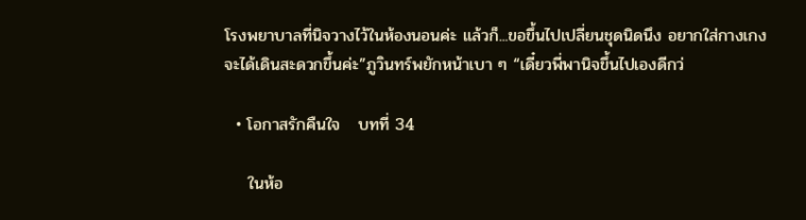โรงพยาบาลที่นิจวางไว้ในห้องนอนค่ะ แล้วก็...ขอขึ้นไปเปลี่ยนชุดนิดนึง อยากใส่กางเกง จะได้เดินสะดวกขึ้นค่ะ”ภูวินทร์พยักหน้าเบา ๆ “เดี๋ยวพี่พานิจขึ้นไปเองดีกว่

  • โอกาสรักคืนใจ   บทที่ 34

    ในห้อ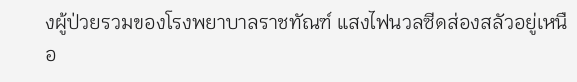งผู้ป่วยรวมของโรงพยาบาลราชทัณฑ์ แสงไฟนวลซีดส่องสลัวอยู่เหนือ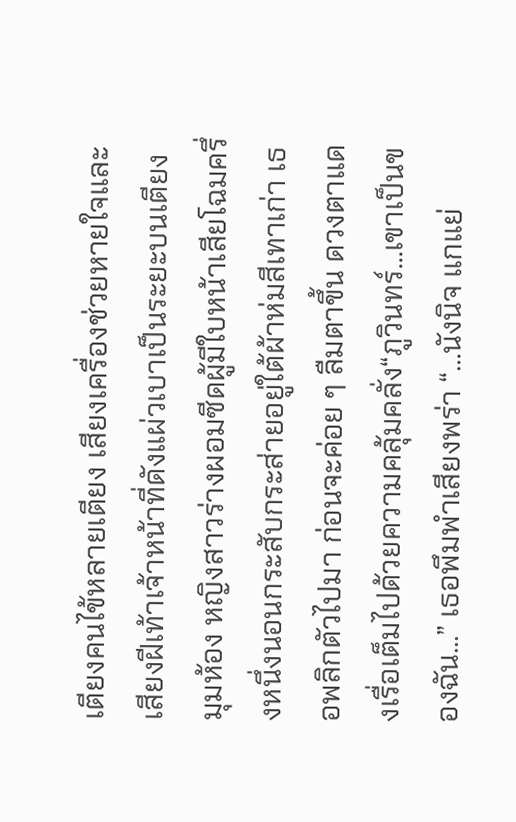เตียงคนไข้หลายเตียง เสียงเครื่องช่วยหายใจและเสียงฝีเท้าเจ้าหน้าที่ดังแผ่วเบาเป็นระยะบนเตียงมุมห้อง หญิงสาวร่างผอมซีดผู้มีใบหน้าเสียโฉมครึ่งหนึ่งนอนกระสับกระส่ายอยู่ใต้ผ้าห่มสีเทาเก่า เธอพลิกตัวไปมา ก่อนจะค่อย ๆ ลืมตาขึ้น ดวงตาแดงเรื่อเต็มไปด้วยความคลุ้มคลั่ง“ภูวินทร์...เขาเป็นของฉัน...” เธอพึมพำเสียงพร่า “…นังนิจ แกแย่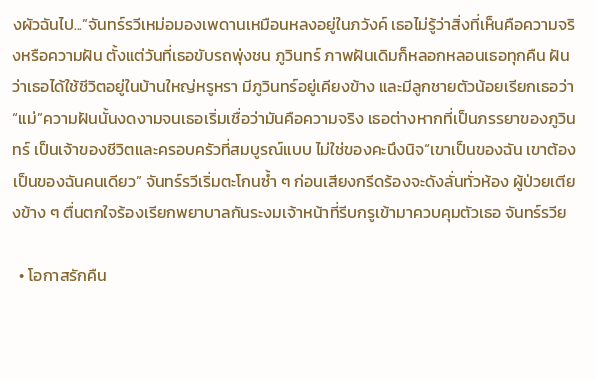งผัวฉันไป...”จันทร์รวีเหม่อมองเพดานเหมือนหลงอยู่ในภวังค์ เธอไม่รู้ว่าสิ่งที่เห็นคือความจริงหรือความฝัน ตั้งแต่วันที่เธอขับรถพุ่งชน ภูวินทร์ ภาพฝันเดิมก็หลอกหลอนเธอทุกคืน ฝันว่าเธอได้ใช้ชีวิตอยู่ในบ้านใหญ่หรูหรา มีภูวินทร์อยู่เคียงข้าง และมีลูกชายตัวน้อยเรียกเธอว่า “แม่”ความฝันนั้นงดงามจนเธอเริ่มเชื่อว่ามันคือความจริง เธอต่างหากที่เป็นภรรยาของภูวินทร์ เป็นเจ้าของชีวิตและครอบครัวที่สมบูรณ์แบบ ไม่ใช่ของคะนึงนิจ“เขาเป็นของฉัน เขาต้องเป็นของฉันคนเดียว” จันทร์รวีเริ่มตะโกนซ้ำ ๆ ก่อนเสียงกรีดร้องจะดังลั่นทั่วห้อง ผู้ป่วยเตียงข้าง ๆ ตื่นตกใจร้องเรียกพยาบาลกันระงมเจ้าหน้าที่รีบกรูเข้ามาควบคุมตัวเธอ จันทร์รวีย

  • โอกาสรักคืน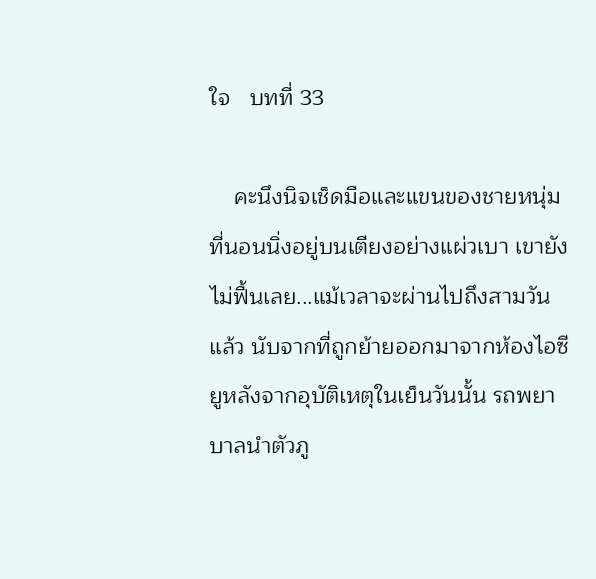ใจ   บทที่ 33

    คะนึงนิจเช็ดมือและแขนของชายหนุ่มที่นอนนิ่งอยู่บนเตียงอย่างแผ่วเบา เขายังไม่ฟื้นเลย...แม้เวลาจะผ่านไปถึงสามวันแล้ว นับจากที่ถูกย้ายออกมาจากห้องไอซียูหลังจากอุบัติเหตุในเย็นวันนั้น รถพยาบาลนำตัวภู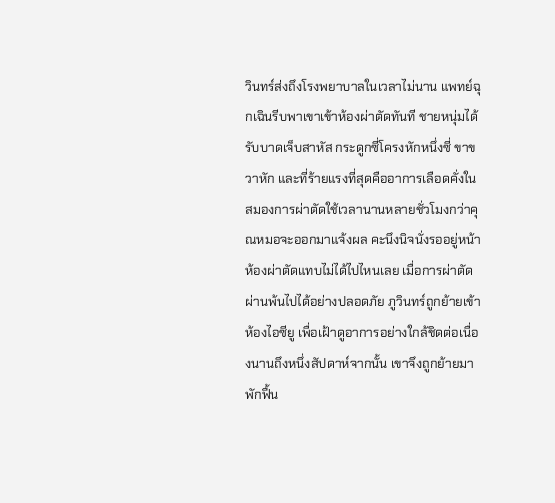วินทร์ส่งถึงโรงพยาบาลในเวลาไม่นาน แพทย์ฉุกเฉินรีบพาเขาเข้าห้องผ่าตัดทันที ชายหนุ่มได้รับบาดเจ็บสาหัส กระดูกซี่โครงหักหนึ่งซี่ ขาขวาหัก และที่ร้ายแรงที่สุดคืออาการเลือดคั่งในสมองการผ่าตัดใช้เวลานานหลายชั่วโมงกว่าคุณหมอจะออกมาแจ้งผล คะนึงนิจนั่งรออยู่หน้าห้องผ่าตัดแทบไม่ได้ไปไหนเลย เมื่อการผ่าตัดผ่านพ้นไปได้อย่างปลอดภัย ภูวินทร์ถูกย้ายเข้าห้องไอซียู เพื่อเฝ้าดูอาการอย่างใกล้ชิดต่อเนื่องนานถึงหนึ่งสัปดาห์จากนั้น เขาจึงถูกย้ายมาพักฟื้น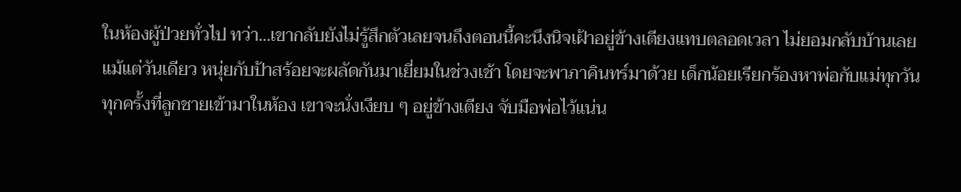ในห้องผู้ป่วยทั่วไป ทว่า...เขากลับยังไม่รู้สึกตัวเลยจนถึงตอนนี้คะนึงนิจเฝ้าอยู่ข้างเตียงแทบตลอดเวลา ไม่ยอมกลับบ้านเลยแม้แต่วันเดียว หนุ่ยกับป้าสร้อยจะผลัดกันมาเยี่ยมในช่วงเช้า โดยจะพาภาคินทร์มาด้วย เด็กน้อยเรียกร้องหาพ่อกับแม่ทุกวันทุกครั้งที่ลูกชายเข้ามาในห้อง เขาจะนั่งเงียบ ๆ อยู่ข้างเตียง จับมือพ่อไว้แน่น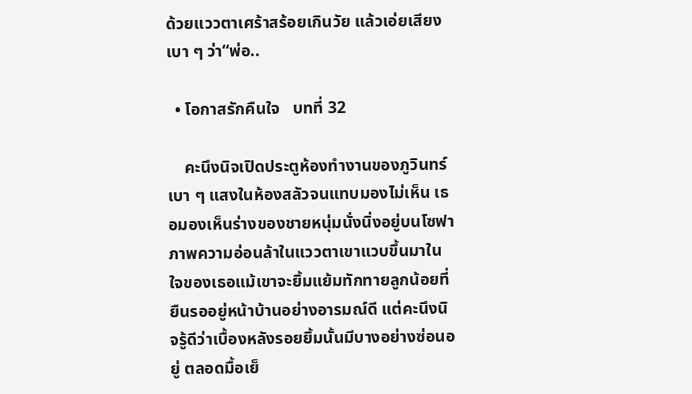ด้วยแววตาเศร้าสร้อยเกินวัย แล้วเอ่ยเสียงเบา ๆ ว่า“พ่อ..

  • โอกาสรักคืนใจ   บทที่ 32

    คะนึงนิจเปิดประตูห้องทำงานของภูวินทร์เบา ๆ แสงในห้องสลัวจนแทบมองไม่เห็น เธอมองเห็นร่างของชายหนุ่มนั่งนิ่งอยู่บนโซฟา ภาพความอ่อนล้าในแววตาเขาแวบขึ้นมาในใจของเธอแม้เขาจะยิ้มแย้มทักทายลูกน้อยที่ยืนรออยู่หน้าบ้านอย่างอารมณ์ดี แต่คะนึงนิจรู้ดีว่าเบื้องหลังรอยยิ้มนั้นมีบางอย่างซ่อนอยู่ ตลอดมื้อเย็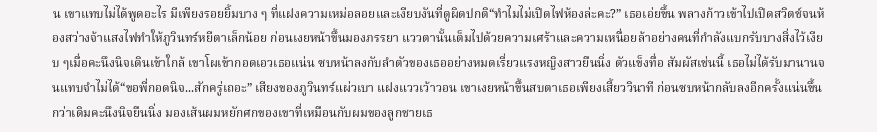น เขาแทบไม่ได้พูดอะไร มีเพียงรอยยิ้มบาง ๆ ที่แฝงความเหม่อลอยและเงียบงันที่ดูผิดปกติ“ทำไมไม่เปิดไฟห้องล่ะคะ?” เธอเอ่ยขึ้น พลางก้าวเข้าไปเปิดสวิตช์จนห้องสว่างจ้าแสงไฟทำให้ภูวินทร์หยีตาเล็กน้อย ก่อนเงยหน้าขึ้นมองภรรยา แววตานั้นเต็มไปด้วยความเศร้าและความเหนื่อยล้าอย่างคนที่กำลังแบกรับบางสิ่งไว้เงียบ ๆเมื่อคะนึงนิจเดินเข้าใกล้ เขาโผเข้ากอดเอวเธอแน่น ซบหน้าลงกับลำตัวของเธออย่างหมดเรี่ยวแรงหญิงสาวยืนนิ่ง ตัวแข็งทื่อ สัมผัสเช่นนี้ เธอไม่ได้รับมานานจนแทบจำไม่ได้“ขอพี่กอดนิจ...สักครู่เถอะ” เสียงของภูวินทร์แผ่วเบา แฝงแววเว้าวอน เขาเงยหน้าขึ้นสบตาเธอเพียงเสี้ยววินาที ก่อนซบหน้ากลับลงอีกครั้งแน่นขึ้นกว่าเดิมคะนึงนิจยืนนิ่ง มองเส้นผมหยักศกของเขาที่เหมือนกับผมของลูกชายเธ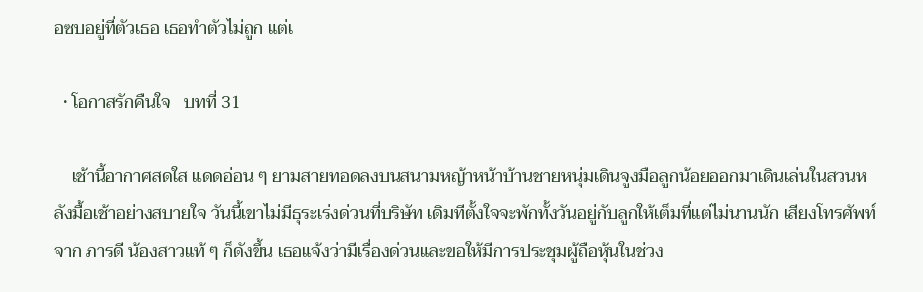อซบอยู่ที่ตัวเธอ เธอทำตัวไม่ถูก แต่เ

  • โอกาสรักคืนใจ   บทที่ 31

    เช้านี้อากาศสดใส แดดอ่อน ๆ ยามสายทอดลงบนสนามหญ้าหน้าบ้านชายหนุ่มเดินจูงมือลูกน้อยออกมาเดินเล่นในสวนหลังมื้อเช้าอย่างสบายใจ วันนี้เขาไม่มีธุระเร่งด่วนที่บริษัท เดิมทีตั้งใจจะพักทั้งวันอยู่กับลูกให้เต็มที่แต่ไม่นานนัก เสียงโทรศัพท์จาก ภารดี น้องสาวแท้ ๆ ก็ดังขึ้น เธอแจ้งว่ามีเรื่องด่วนและขอให้มีการประชุมผู้ถือหุ้นในช่วง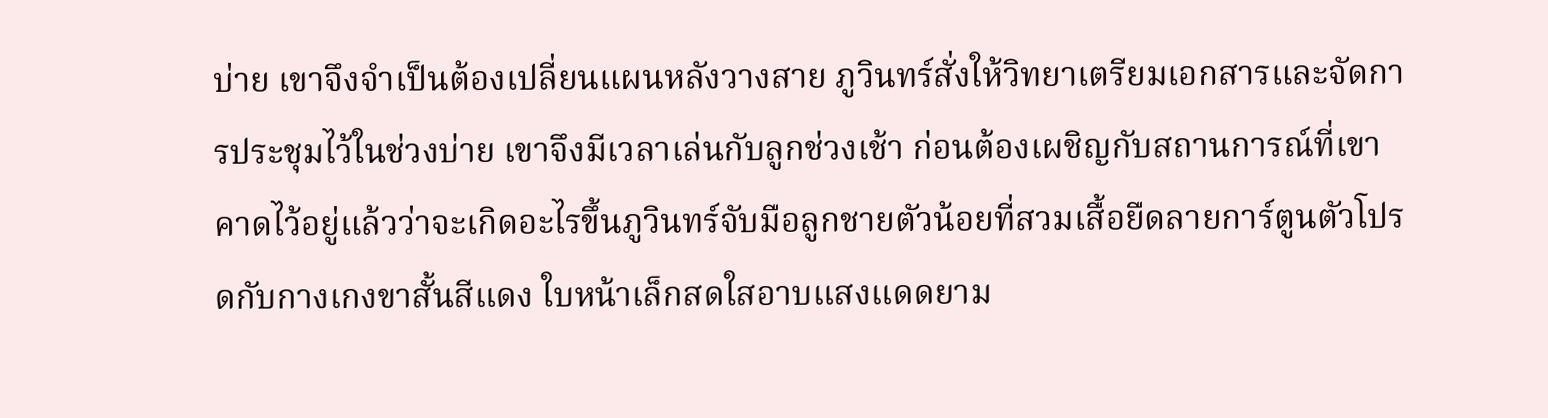บ่าย เขาจึงจำเป็นต้องเปลี่ยนแผนหลังวางสาย ภูวินทร์สั่งให้วิทยาเตรียมเอกสารและจัดการประชุมไว้ในช่วงบ่าย เขาจึงมีเวลาเล่นกับลูกช่วงเช้า ก่อนต้องเผชิญกับสถานการณ์ที่เขาคาดไว้อยู่แล้วว่าจะเกิดอะไรขึ้นภูวินทร์จับมือลูกชายตัวน้อยที่สวมเสื้อยืดลายการ์ตูนตัวโปรดกับกางเกงขาสั้นสีแดง ใบหน้าเล็กสดใสอาบแสงแดดยาม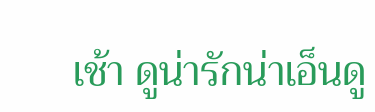เช้า ดูน่ารักน่าเอ็นดู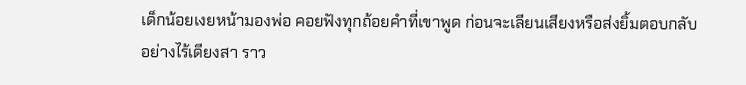เด็กน้อยเงยหน้ามองพ่อ คอยฟังทุกถ้อยคำที่เขาพูด ก่อนจะเลียนเสียงหรือส่งยิ้มตอบกลับอย่างไร้เดียงสา ราว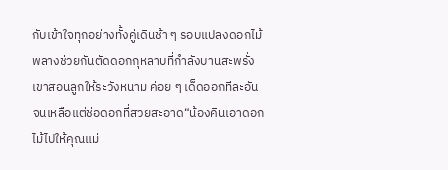กับเข้าใจทุกอย่างทั้งคู่เดินช้า ๆ รอบแปลงดอกไม้ พลางช่วยกันตัดดอกกุหลาบที่กำลังบานสะพรั่ง เขาสอนลูกให้ระวังหนาม ค่อย ๆ เด็ดออกทีละอันจนเหลือแต่ช่อดอกที่สวยสะอาด“น้องคินเอาดอกไม้ไปให้คุณแม่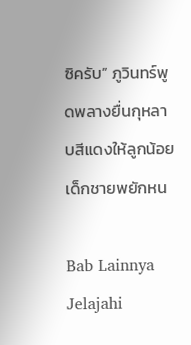ซิครับ” ภูวินทร์พูดพลางยื่นกุหลาบสีแดงให้ลูกน้อย เด็กชายพยักหน

Bab Lainnya
Jelajahi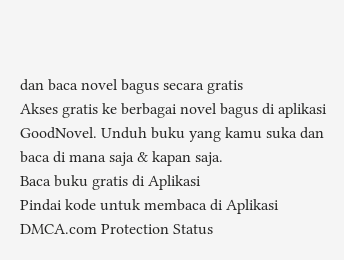dan baca novel bagus secara gratis
Akses gratis ke berbagai novel bagus di aplikasi GoodNovel. Unduh buku yang kamu suka dan baca di mana saja & kapan saja.
Baca buku gratis di Aplikasi
Pindai kode untuk membaca di Aplikasi
DMCA.com Protection Status